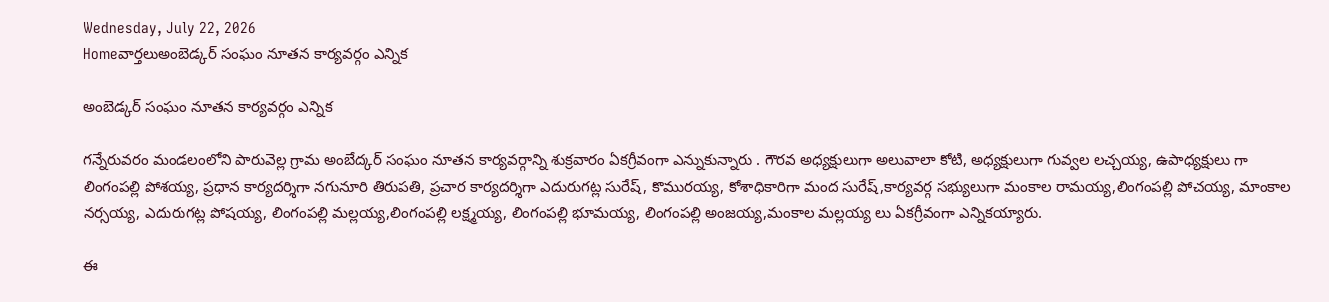Wednesday, July 22, 2026
Homeవార్తలుఅంబెడ్కర్ సంఘం నూతన కార్యవర్గం ఎన్నిక

అంబెడ్కర్ సంఘం నూతన కార్యవర్గం ఎన్నిక

గన్నేరువరం మండలంలోని పారువెల్ల గ్రామ అంబేద్కర్ సంఘం నూతన కార్యవర్గాన్ని శుక్రవారం ఏకగ్రీవంగా ఎన్నుకున్నారు . గౌరవ అధ్యక్షులుగా అలువాలా కోటి, అధ్యక్షులుగా గువ్వల లచ్చయ్య, ఉపాధ్యక్షులు గా లింగంపల్లి పోశయ్య, ప్రధాన కార్యదర్శిగా నగునూరి తిరుపతి, ప్రచార కార్యదర్శిగా ఎదురుగట్ల సురేష్, కొమురయ్య, కోశాధికారిగా మంద సురేష్,కార్యవర్గ సభ్యులుగా మంకాల రామయ్య,లింగంపల్లి పోచయ్య, మాంకాల నర్సయ్య, ఎదురుగట్ల పోషయ్య, లింగంపల్లి మల్లయ్య,లింగంపల్లి లక్ష్మయ్య, లింగంపల్లి భూమయ్య, లింగంపల్లి అంజయ్య,మంకాల మల్లయ్య లు ఏకగ్రీవంగా ఎన్నికయ్యారు.

ఈ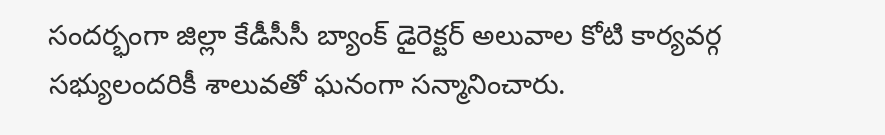సందర్భంగా జిల్లా కేడీసీసీ బ్యాంక్ డైరెక్టర్ అలువాల కోటి కార్యవర్గ సభ్యులందరికీ శాలువతో ఘనంగా సన్మానించారు.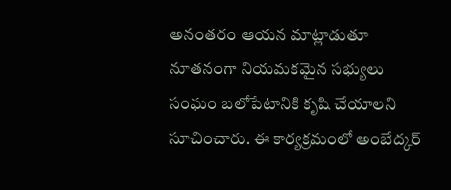అనంతరం ఆయన మాట్లాడుతూ నూతనంగా నియమకమైన సభ్యులు సంఘం బలోపేటానికి కృషి చేయాలని సూచించారు. ఈ కార్యక్రమంలో అంబేద్కర్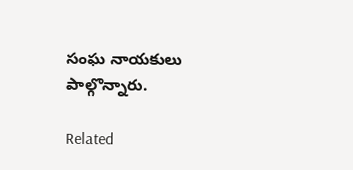సంఘ నాయకులు పాల్గొన్నారు.

Related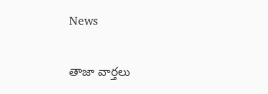News

తాజా వార్తలు